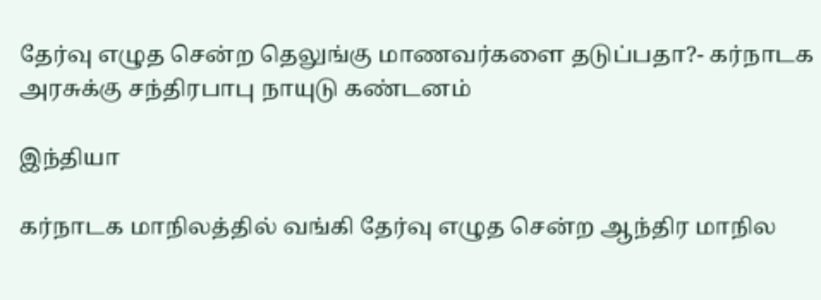தேர்வு எழுத சென்ற தெலுங்கு மாணவர்களை தடுப்பதா?- கர்நாடக அரசுக்கு சந்திரபாபு நாயுடு கண்டனம்

இந்தியா

கர்நாடக மாநிலத்தில் வங்கி தேர்வு எழுத சென்ற ஆந்திர மாநில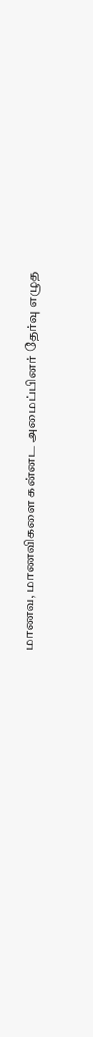மாணவ, மாணவிகளை கன்னட அமைப்பினர் தேர்வு எழுத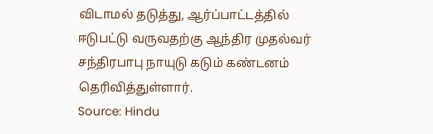விடாமல் தடுத்து, ஆர்ப்பாட்டத்தில் ஈடுபட்டு வருவதற்கு ஆந்திர முதல்வர் சந்திரபாபு நாயுடு கடும் கண்டனம் தெரிவித்துள்ளார்.
Source: Hindu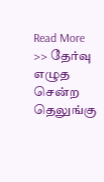Read More >> தேர்வு எழுத சென்ற தெலுங்கு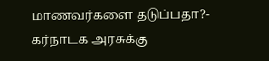மாணவர்களை தடுப்பதா?- கர்நாடக அரசுக்கு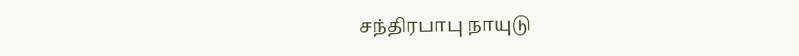சந்திரபாபு நாயுடு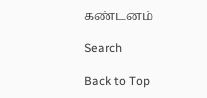கண்டனம்

Search

Back to Top